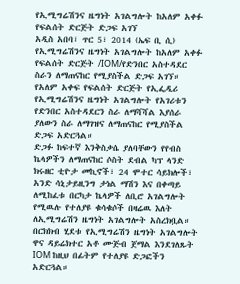የኢሚግሬሽንና ዜግነት አገልግሎት ከአለም አቀፉ የፍልሰት ድርጅት ድጋፍ አገኘ
አዲስ አበባ፣ ጥር 5፣ 2014 (ኤፍ ቢ ሲ) የኢሚግሬሽንና ዜግነት አገልግሎት ከአለም አቀፉ የፍልሰት ድርጅት /IOM/የድንበር አስተዳደር ስራን ለማጠናከር የሚያስችል ድጋፍ አገኘ።
የአለም አቀፍ የፍልሰት ድርጅት የኢፌዲሪ የኢሚግሬሽንና ዜግነት አገልግሎት የአገሪቱን የድንበር አስተዳደርን ስራ ለማሻሻል እያሰራ ያለውን ስራ ለማገዝና ለማጠናከር የሚያስችል ድጋፍ አድርጓል።
ድጋፉ ከፍተኛ እንቅስቃሴ ያለባቸውን የየብስ ኬላዎችን ለማጠናከር ሶስት ደብል ካፕ ላንድ ክሩዘር ቲዮታ መኪኖች፣ 24 ሞተር ሳይክሎች፣ አንድ ሳኒታይዚንግ ታነል ማሽን እና በቀጣይ ለሚከፈቱ በርካታ ኬላዎች ለቢሮ አገልግሎት የሚዉሉ የተለያዩ ቁሳቁሶች በዛሬዉ እለት ለኢሚግሬሽን ዜግነት አገልግሎት አስረክቧል።
በርክክብ ሂደቱ የኢሚግሬሽን ዜግነት አገልግሎት ዋና ዳይሬክተር አቶ ሙጅብ ጀማል እንደገለጹት IOM ከዚህ በፊትም የተለያዩ ድጋፎችን አድርጓል።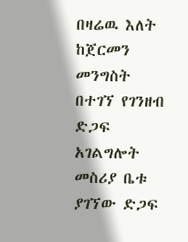በዛሬዉ እለት ከጀርመን መንግስት በተገኘ የገንዘብ ድጋፍ አገልግሎት መስሪያ ቤቱ ያገኘው ድጋፍ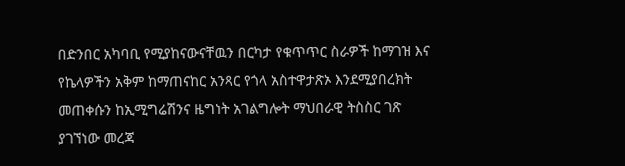በድንበር አካባቢ የሚያከናውናቸዉን በርካታ የቁጥጥር ስራዎች ከማገዝ እና የኬላዎችን አቅም ከማጠናከር አንጻር የጎላ አስተዋታጽኦ እንደሚያበረክት መጠቀሱን ከኢሚግሬሽንና ዜግነት አገልግሎት ማህበራዊ ትስስር ገጽ ያገኘነው መረጃ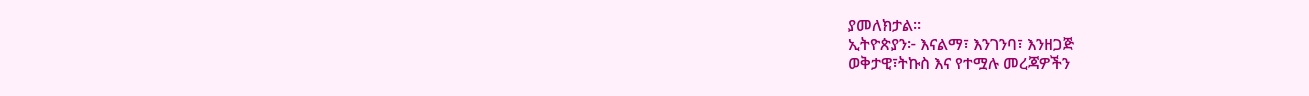ያመለክታል፡፡
ኢትዮጵያን፦ እናልማ፣ እንገንባ፣ እንዘጋጅ
ወቅታዊ፣ትኩስ እና የተሟሉ መረጃዎችን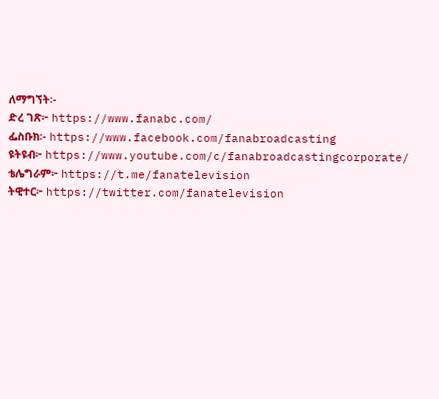ለማግኘት፡-
ድረ ገጽ፦ https://www.fanabc.com/
ፌስቡክ፡- https://www.facebook.com/fanabroadcasting
ዩትዩብ፦ https://www.youtube.com/c/fanabroadcastingcorporate/
ቴሌግራም፦ https://t.me/fanatelevision
ትዊተር፦ https://twitter.com/fanatelevision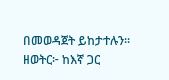በመወዳጀት ይከታተሉን፡፡
ዘወትር፦ ከእኛ ጋር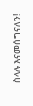ስላሉ እናመሰግናለን!